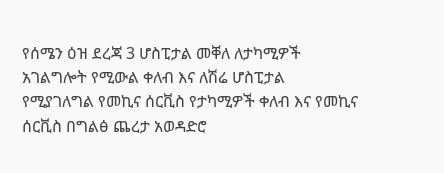የሰሜን ዕዝ ደረጃ 3 ሆስፒታል መቐለ ለታካሚዎች አገልግሎት የሚውል ቀለብ እና ለሽሬ ሆስፒታል የሚያገለግል የመኪና ሰርቪስ የታካሚዎች ቀለብ እና የመኪና ሰርቪስ በግልፅ ጨረታ አወዳድሮ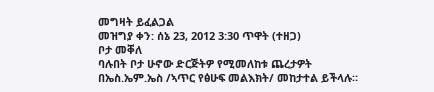መግዛት ይፈልጋል
መዝግያ ቀን: ሰኔ 23, 2012 3:30 ጥዋት (ተዘጋ)
ቦታ መቐለ
ባሉበት ቦታ ሁኖው ድርጅትዎ የሚመለከቱ ጨረታዎት በኤስ.ኤም.ኤስ /ኣጥር የፅሁፍ መልእክት/ መከታተል ይችላሉ።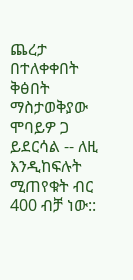ጨረታ በተለቀቀበት ቅፅበት ማስታወቅያው ሞባይዎ ጋ ይደርሳል -- ለዚ እንዲከፍሉት ሚጠየቁት ብር 400 ብቻ ነው::